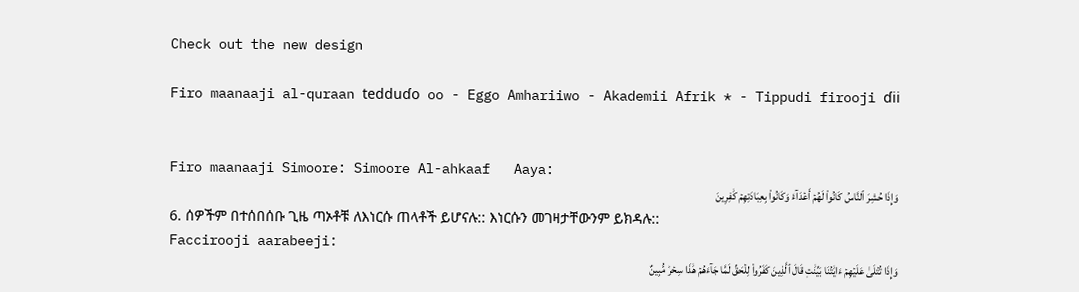Check out the new design

Firo maanaaji al-quraan tedduɗo oo - Eggo Amhariiwo - Akademii Afrik * - Tippudi firooji ɗii


Firo maanaaji Simoore: Simoore Al-ahkaaf   Aaya:
وَإِذَا حُشِرَ ٱلنَّاسُ كَانُواْ لَهُمۡ أَعۡدَآءٗ وَكَانُواْ بِعِبَادَتِهِمۡ كَٰفِرِينَ
6. ሰዎችም በተሰበሰቡ ጊዜ ጣኦቶቹ ለእነርሱ ጠላቶች ይሆናሉ:: እነርሱን መገዛታቸውንም ይክዳሉ::
Faccirooji aarabeeji:
وَإِذَا تُتۡلَىٰ عَلَيۡهِمۡ ءَايَٰتُنَا بَيِّنَٰتٖ قَالَ ٱلَّذِينَ كَفَرُواْ لِلۡحَقِّ لَمَّا جَآءَهُمۡ هَٰذَا سِحۡرٞ مُّبِينٌ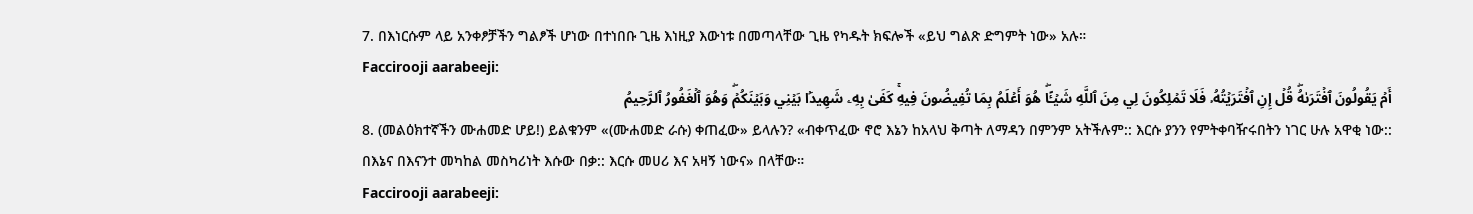7. በእነርሱም ላይ አንቀፆቻችን ግልፆች ሆነው በተነበቡ ጊዜ እነዚያ እውነቱ በመጣላቸው ጊዜ የካዱት ክፍሎች «ይህ ግልጽ ድግምት ነው» አሉ።
Faccirooji aarabeeji:
أَمۡ يَقُولُونَ ٱفۡتَرَىٰهُۖ قُلۡ إِنِ ٱفۡتَرَيۡتُهُۥ فَلَا تَمۡلِكُونَ لِي مِنَ ٱللَّهِ شَيۡـًٔاۖ هُوَ أَعۡلَمُ بِمَا تُفِيضُونَ فِيهِۚ كَفَىٰ بِهِۦ شَهِيدَۢا بَيۡنِي وَبَيۡنَكُمۡۖ وَهُوَ ٱلۡغَفُورُ ٱلرَّحِيمُ
8. (መልዕክተኛችን ሙሐመድ ሆይ!) ይልቁንም «(ሙሐመድ ራሱ) ቀጠፈው» ይላሉን? «ብቀጥፈው ኖሮ እኔን ከአላህ ቅጣት ለማዳን በምንም አትችሉም:: እርሱ ያንን የምትቀባዥሩበትን ነገር ሁሉ አዋቂ ነው:: በእኔና በእናንተ መካከል መስካሪነት እሱው በቃ:: እርሱ መሀሪ እና አዛኝ ነውና» በላቸው።
Faccirooji aarabeeji: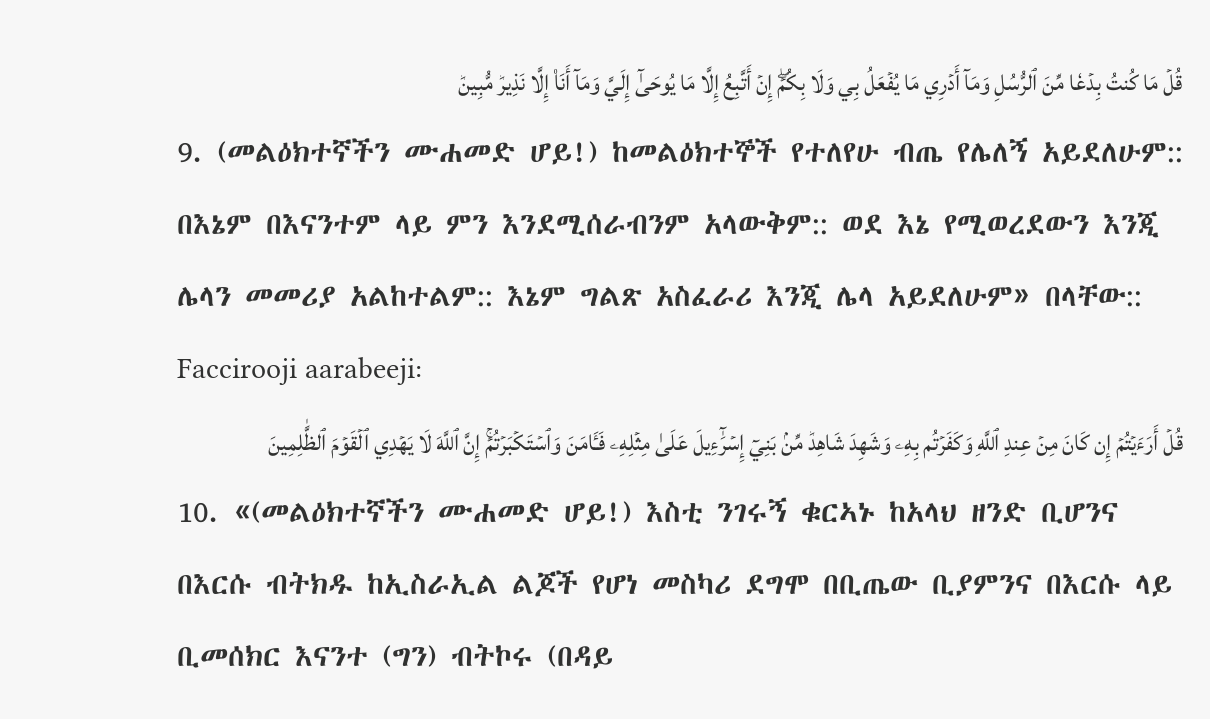قُلۡ مَا كُنتُ بِدۡعٗا مِّنَ ٱلرُّسُلِ وَمَآ أَدۡرِي مَا يُفۡعَلُ بِي وَلَا بِكُمۡۖ إِنۡ أَتَّبِعُ إِلَّا مَا يُوحَىٰٓ إِلَيَّ وَمَآ أَنَا۠ إِلَّا نَذِيرٞ مُّبِينٞ
9. (መልዕክተኛችን ሙሐመድ ሆይ!) ከመልዕክተኞች የተለየሁ ብጤ የሌለኝ አይደለሁም:: በእኔም በእናንተም ላይ ምን እንደሚሰራብንም አላውቅም:: ወደ እኔ የሚወረደውን እንጂ ሌላን መመሪያ አልከተልም:: እኔም ግልጽ አስፈራሪ እንጂ ሌላ አይደለሁም» በላቸው::
Faccirooji aarabeeji:
قُلۡ أَرَءَيۡتُمۡ إِن كَانَ مِنۡ عِندِ ٱللَّهِ وَكَفَرۡتُم بِهِۦ وَشَهِدَ شَاهِدٞ مِّنۢ بَنِيٓ إِسۡرَٰٓءِيلَ عَلَىٰ مِثۡلِهِۦ فَـَٔامَنَ وَٱسۡتَكۡبَرۡتُمۡۚ إِنَّ ٱللَّهَ لَا يَهۡدِي ٱلۡقَوۡمَ ٱلظَّٰلِمِينَ
10. «(መልዕክተኛችን ሙሐመድ ሆይ!) እስቲ ንገሩኝ ቁርኣኑ ከአላህ ዘንድ ቢሆንና በእርሱ ብትክዱ ከኢስራኢል ልጆች የሆነ መስካሪ ደግሞ በቢጤው ቢያምንና በእርሱ ላይ ቢመሰክር እናንተ (ግን) ብትኮሩ (በዳይ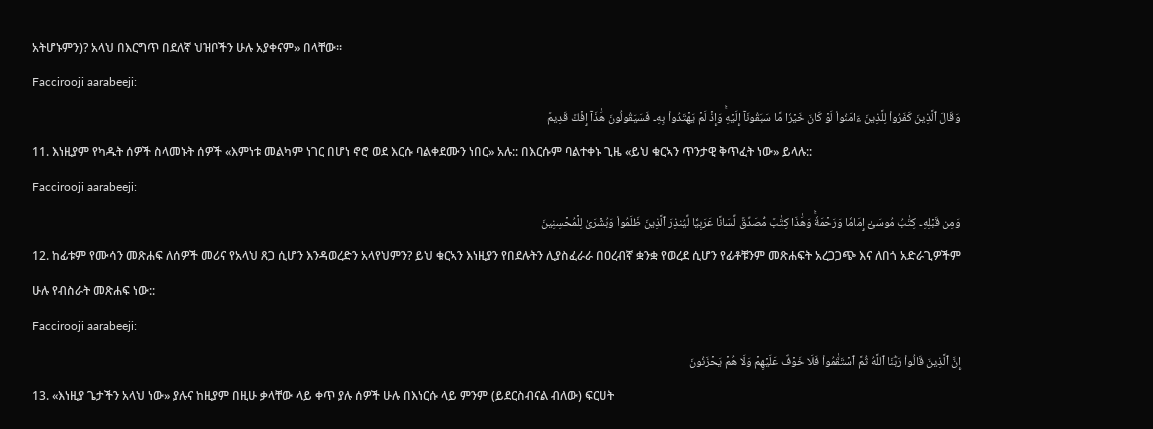አትሆኑምን)? አላህ በእርግጥ በደለኛ ህዝቦችን ሁሉ አያቀናም» በላቸው።
Faccirooji aarabeeji:
وَقَالَ ٱلَّذِينَ كَفَرُواْ لِلَّذِينَ ءَامَنُواْ لَوۡ كَانَ خَيۡرٗا مَّا سَبَقُونَآ إِلَيۡهِۚ وَإِذۡ لَمۡ يَهۡتَدُواْ بِهِۦ فَسَيَقُولُونَ هَٰذَآ إِفۡكٞ قَدِيمٞ
11. እነዚያም የካዱት ሰዎች ስላመኑት ሰዎች «እምነቱ መልካም ነገር በሆነ ኖሮ ወደ እርሱ ባልቀደሙን ነበር» አሉ:: በእርሱም ባልተቀኑ ጊዜ «ይህ ቁርኣን ጥንታዊ ቅጥፈት ነው» ይላሉ::
Faccirooji aarabeeji:
وَمِن قَبۡلِهِۦ كِتَٰبُ مُوسَىٰٓ إِمَامٗا وَرَحۡمَةٗۚ وَهَٰذَا كِتَٰبٞ مُّصَدِّقٞ لِّسَانًا عَرَبِيّٗا لِّيُنذِرَ ٱلَّذِينَ ظَلَمُواْ وَبُشۡرَىٰ لِلۡمُحۡسِنِينَ
12. ከፊቱም የሙሳን መጽሐፍ ለሰዎች መሪና የአላህ ጸጋ ሲሆን እንዳወረድን አላየህምን? ይህ ቁርኣን እነዚያን የበደሉትን ሊያስፈራራ በዐረብኛ ቋንቋ የወረደ ሲሆን የፊቶቹንም መጽሐፍት አረጋጋጭ እና ለበጎ አድራጊዎችም ሁሉ የብስራት መጽሐፍ ነው::
Faccirooji aarabeeji:
إِنَّ ٱلَّذِينَ قَالُواْ رَبُّنَا ٱللَّهُ ثُمَّ ٱسۡتَقَٰمُواْ فَلَا خَوۡفٌ عَلَيۡهِمۡ وَلَا هُمۡ يَحۡزَنُونَ
13. «እነዚያ ጌታችን አላህ ነው» ያሉና ከዚያም በዚሁ ቃላቸው ላይ ቀጥ ያሉ ሰዎች ሁሉ በእነርሱ ላይ ምንም (ይደርስብናል ብለው) ፍርሀት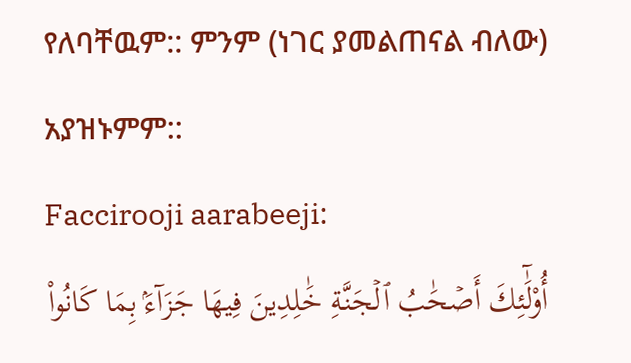የለባቸዉም:: ምንም (ነገር ያመልጠናል ብለው) አያዝኑምም::
Faccirooji aarabeeji:
أُوْلَٰٓئِكَ أَصۡحَٰبُ ٱلۡجَنَّةِ خَٰلِدِينَ فِيهَا جَزَآءَۢ بِمَا كَانُواْ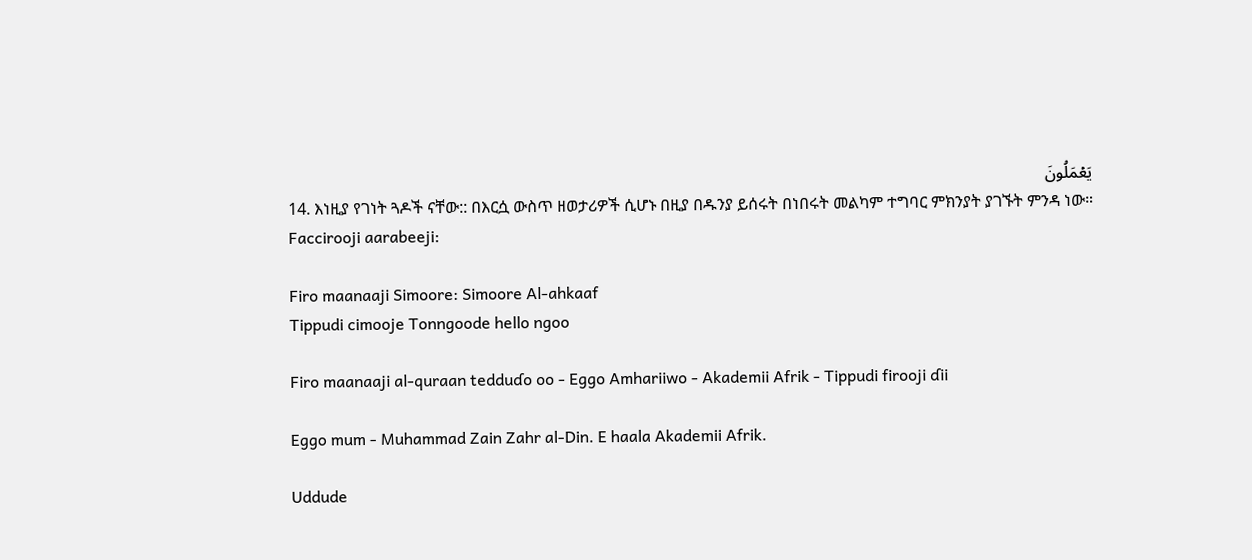يَعۡمَلُونَ
14. እነዚያ የገነት ጓዶች ናቸው:: በእርሷ ውስጥ ዘወታሪዎች ሲሆኑ በዚያ በዱንያ ይሰሩት በነበሩት መልካም ተግባር ምክንያት ያገኙት ምንዳ ነው።
Faccirooji aarabeeji:

Firo maanaaji Simoore: Simoore Al-ahkaaf
Tippudi cimooje Tonngoode hello ngoo

Firo maanaaji al-quraan tedduɗo oo - Eggo Amhariiwo - Akademii Afrik - Tippudi firooji ɗii

Eggo mum - Muhammad Zain Zahr al-Din. E haala Akademii Afrik.

Uddude